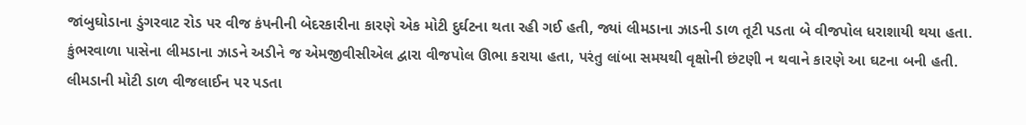જાંબુઘોડાના ડુંગરવાટ રોડ પર વીજ કંપનીની બેદરકારીના કારણે એક મોટી દુર્ઘટના થતા રહી ગઈ હતી, જ્યાં લીમડાના ઝાડની ડાળ તૂટી પડતા બે વીજપોલ ધરાશાયી થયા હતા. કુંભરવાળા પાસેના લીમડાના ઝાડને અડીને જ એમજીવીસીએલ દ્વારા વીજપોલ ઊભા કરાયા હતા, પરંતુ લાંબા સમયથી વૃક્ષોની છંટણી ન થવાને કારણે આ ઘટના બની હતી. લીમડાની મોટી ડાળ વીજલાઈન પર પડતા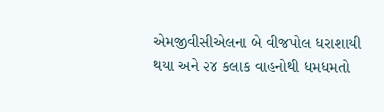એમજીવીસીએલના બે વીજપોલ ધરાશાયી થયા અને ૨૪ કલાક વાહનોથી ધમધમતો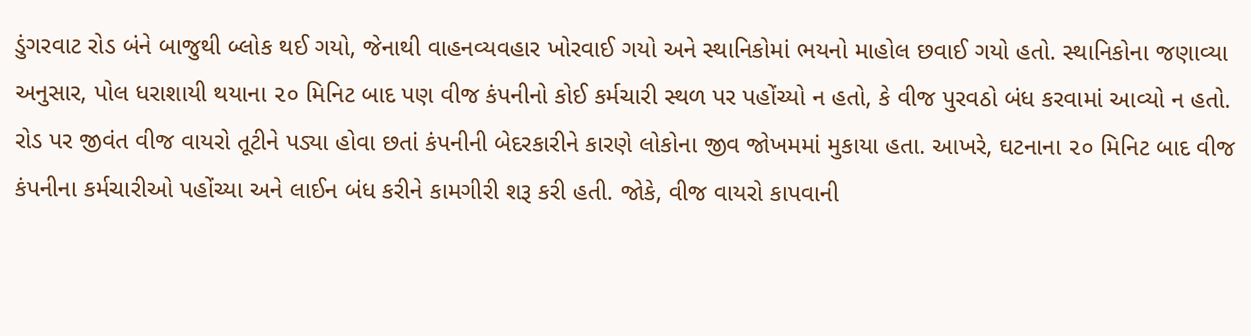ડુંગરવાટ રોડ બંને બાજુથી બ્લોક થઈ ગયો, જેનાથી વાહનવ્યવહાર ખોરવાઈ ગયો અને સ્થાનિકોમાં ભયનો માહોલ છવાઈ ગયો હતો. સ્થાનિકોના જણાવ્યા અનુસાર, પોલ ધરાશાયી થયાના ૨૦ મિનિટ બાદ પણ વીજ કંપનીનો કોઈ કર્મચારી સ્થળ પર પહોંચ્યો ન હતો, કે વીજ પુરવઠો બંધ કરવામાં આવ્યો ન હતો. રોડ પર જીવંત વીજ વાયરો તૂટીને પડ્યા હોવા છતાં કંપનીની બેદરકારીને કારણે લોકોના જીવ જોખમમાં મુકાયા હતા. આખરે, ઘટનાના ૨૦ મિનિટ બાદ વીજ કંપનીના કર્મચારીઓ પહોંચ્યા અને લાઈન બંધ કરીને કામગીરી શરૂ કરી હતી. જોકે, વીજ વાયરો કાપવાની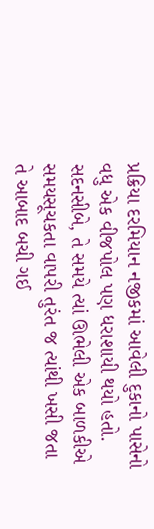પ્રક્રિયા દરમિયાન નજીકમાં આવેલી દુકાનો પાસેનો વધુ એક વીજપોલ પણ ધરાશાયી થયો હતો. સદનસીબે, તે સમયે ત્યાં ઊભેલી એક બાળકીએ સમયસૂચકતા વાપરી તુરંત જ ત્યાંથી ખસી જતા તે આબાદ બચી ગઈ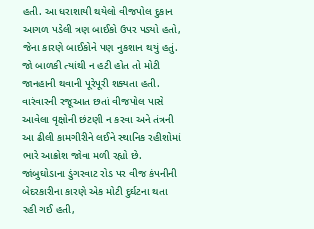હતી. આ ધરાશાયી થયેલો વીજપોલ દુકાન આગળ પડેલી ત્રણ બાઈકો ઉપર પડ્યો હતો, જેના કારણે બાઈકોને પણ નુકશાન થયું હતું. જો બાળકી ત્યાંથી ન હટી હોત તો મોટી જાનહાની થવાની પૂરેપૂરી શક્યતા હતી. વારંવારની રજૂઆત છતાં વીજપોલ પાસે આવેલા વૃક્ષોની છંટણી ન કરવા અને તંત્રની આ ઢીલી કામગીરીને લઈને સ્થાનિક રહીશોમાં ભારે આક્રોશ જોવા મળી રહ્યો છે.
જાંબુઘોડાના ડુંગરવાટ રોડ પર વીજ કંપનીની બેદરકારીના કારણે એક મોટી દુર્ઘટના થતા રહી ગઈ હતી,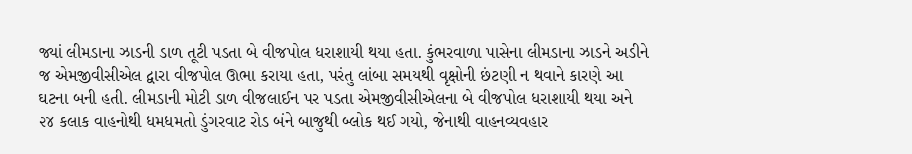જ્યાં લીમડાના ઝાડની ડાળ તૂટી પડતા બે વીજપોલ ધરાશાયી થયા હતા. કુંભરવાળા પાસેના લીમડાના ઝાડને અડીને જ એમજીવીસીએલ દ્વારા વીજપોલ ઊભા કરાયા હતા, પરંતુ લાંબા સમયથી વૃક્ષોની છંટણી ન થવાને કારણે આ ઘટના બની હતી. લીમડાની મોટી ડાળ વીજલાઈન પર પડતા એમજીવીસીએલના બે વીજપોલ ધરાશાયી થયા અને ૨૪ કલાક વાહનોથી ધમધમતો ડુંગરવાટ રોડ બંને બાજુથી બ્લોક થઈ ગયો, જેનાથી વાહનવ્યવહાર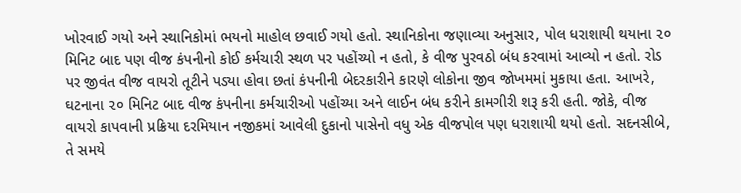ખોરવાઈ ગયો અને સ્થાનિકોમાં ભયનો માહોલ છવાઈ ગયો હતો. સ્થાનિકોના જણાવ્યા અનુસાર, પોલ ધરાશાયી થયાના ૨૦ મિનિટ બાદ પણ વીજ કંપનીનો કોઈ કર્મચારી સ્થળ પર પહોંચ્યો ન હતો, કે વીજ પુરવઠો બંધ કરવામાં આવ્યો ન હતો. રોડ પર જીવંત વીજ વાયરો તૂટીને પડ્યા હોવા છતાં કંપનીની બેદરકારીને કારણે લોકોના જીવ જોખમમાં મુકાયા હતા. આખરે, ઘટનાના ૨૦ મિનિટ બાદ વીજ કંપનીના કર્મચારીઓ પહોંચ્યા અને લાઈન બંધ કરીને કામગીરી શરૂ કરી હતી. જોકે, વીજ વાયરો કાપવાની પ્રક્રિયા દરમિયાન નજીકમાં આવેલી દુકાનો પાસેનો વધુ એક વીજપોલ પણ ધરાશાયી થયો હતો. સદનસીબે, તે સમયે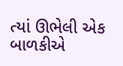ત્યાં ઊભેલી એક બાળકીએ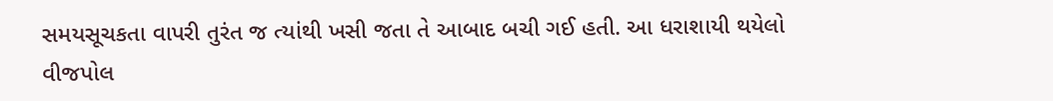સમયસૂચકતા વાપરી તુરંત જ ત્યાંથી ખસી જતા તે આબાદ બચી ગઈ હતી. આ ધરાશાયી થયેલો વીજપોલ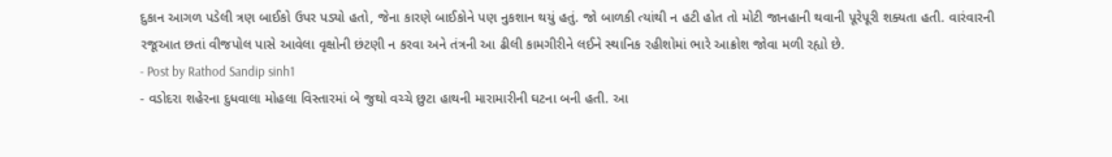દુકાન આગળ પડેલી ત્રણ બાઈકો ઉપર પડ્યો હતો, જેના કારણે બાઈકોને પણ નુકશાન થયું હતું. જો બાળકી ત્યાંથી ન હટી હોત તો મોટી જાનહાની થવાની પૂરેપૂરી શક્યતા હતી. વારંવારની રજૂઆત છતાં વીજપોલ પાસે આવેલા વૃક્ષોની છંટણી ન કરવા અને તંત્રની આ ઢીલી કામગીરીને લઈને સ્થાનિક રહીશોમાં ભારે આક્રોશ જોવા મળી રહ્યો છે.
- Post by Rathod Sandip sinh1
- વડોદરા શહેરના દુધવાલા મોહલા વિસ્તારમાં બે જુથો વચ્ચે છુટા હાથની મારામારીની ઘટના બની હતી. આ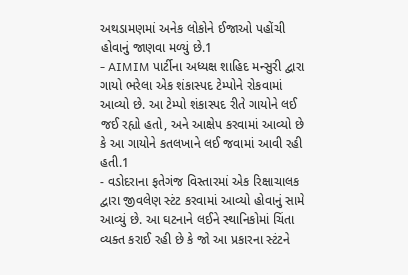અથડામણમાં અનેક લોકોને ઈજાઓ પહોંચી હોવાનું જાણવા મળ્યું છે.1
- AIMIM પાર્ટીના અધ્યક્ષ શાહિદ મન્સુરી દ્વારા ગાયો ભરેલા એક શંકાસ્પદ ટેમ્પોને રોકવામાં આવ્યો છે. આ ટેમ્પો શંકાસ્પદ રીતે ગાયોને લઈ જઈ રહ્યો હતો, અને આક્ષેપ કરવામાં આવ્યો છે કે આ ગાયોને કતલખાને લઈ જવામાં આવી રહી હતી.1
- વડોદરાના ફતેગંજ વિસ્તારમાં એક રિક્ષાચાલક દ્વારા જીવલેણ સ્ટંટ કરવામાં આવ્યો હોવાનું સામે આવ્યું છે. આ ઘટનાને લઈને સ્થાનિકોમાં ચિંતા વ્યક્ત કરાઈ રહી છે કે જો આ પ્રકારના સ્ટંટને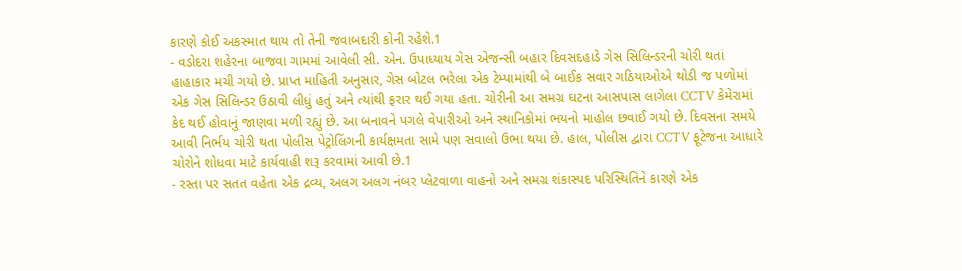કારણે કોઈ અકસ્માત થાય તો તેની જવાબદારી કોની રહેશે.1
- વડોદરા શહેરના બાજવા ગામમાં આવેલી સી. એન. ઉપાધ્યાય ગેસ એજન્સી બહાર દિવસદહાડે ગેસ સિલિન્ડરની ચોરી થતાં હાહાકાર મચી ગયો છે. પ્રાપ્ત માહિતી અનુસાર, ગેસ બોટલ ભરેલા એક ટેમ્પામાંથી બે બાઈક સવાર ગઠિયાઓએ થોડી જ પળોમાં એક ગેસ સિલિન્ડર ઉઠાવી લીધું હતું અને ત્યાંથી ફરાર થઈ ગયા હતા. ચોરીની આ સમગ્ર ઘટના આસપાસ લાગેલા CCTV કેમેરામાં કેદ થઈ હોવાનું જાણવા મળી રહ્યું છે. આ બનાવને પગલે વેપારીઓ અને સ્થાનિકોમાં ભયનો માહોલ છવાઈ ગયો છે. દિવસના સમયે આવી નિર્ભય ચોરી થતા પોલીસ પેટ્રોલિંગની કાર્યક્ષમતા સામે પણ સવાલો ઉભા થયા છે. હાલ, પોલીસ દ્વારા CCTV ફૂટેજના આધારે ચોરોને શોધવા માટે કાર્યવાહી શરૂ કરવામાં આવી છે.1
- રસ્તા પર સતત વહેતા એક દ્રવ્ય, અલગ અલગ નંબર પ્લેટવાળા વાહનો અને સમગ્ર શંકાસ્પદ પરિસ્થિતિને કારણે એક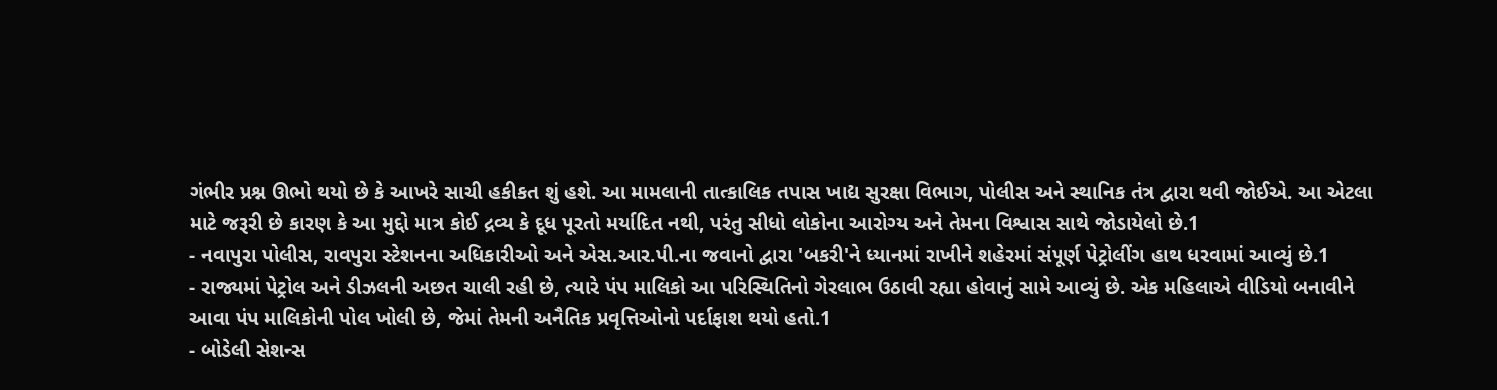ગંભીર પ્રશ્ન ઊભો થયો છે કે આખરે સાચી હકીકત શું હશે. આ મામલાની તાત્કાલિક તપાસ ખાદ્ય સુરક્ષા વિભાગ, પોલીસ અને સ્થાનિક તંત્ર દ્વારા થવી જોઈએ. આ એટલા માટે જરૂરી છે કારણ કે આ મુદ્દો માત્ર કોઈ દ્રવ્ય કે દૂધ પૂરતો મર્યાદિત નથી, પરંતુ સીધો લોકોના આરોગ્ય અને તેમના વિશ્વાસ સાથે જોડાયેલો છે.1
- નવાપુરા પોલીસ, રાવપુરા સ્ટેશનના અધિકારીઓ અને એસ.આર.પી.ના જવાનો દ્વારા 'બકરી'ને ધ્યાનમાં રાખીને શહેરમાં સંપૂર્ણ પેટ્રોલીંગ હાથ ધરવામાં આવ્યું છે.1
- રાજ્યમાં પેટ્રોલ અને ડીઝલની અછત ચાલી રહી છે, ત્યારે પંપ માલિકો આ પરિસ્થિતિનો ગેરલાભ ઉઠાવી રહ્યા હોવાનું સામે આવ્યું છે. એક મહિલાએ વીડિયો બનાવીને આવા પંપ માલિકોની પોલ ખોલી છે, જેમાં તેમની અનૈતિક પ્રવૃત્તિઓનો પર્દાફાશ થયો હતો.1
- બોડેલી સેશન્સ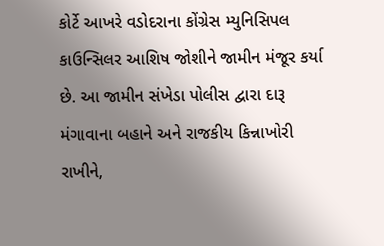કોર્ટે આખરે વડોદરાના કોંગ્રેસ મ્યુનિસિપલ કાઉન્સિલર આશિષ જોશીને જામીન મંજૂર કર્યા છે. આ જામીન સંખેડા પોલીસ દ્વારા દારૂ મંગાવાના બહાને અને રાજકીય કિન્નાખોરી રાખીને,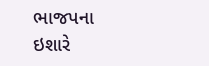ભાજપના ઇશારે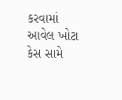કરવામાં આવેલ ખોટા કેસ સામે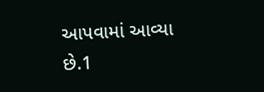આપવામાં આવ્યા છે.1